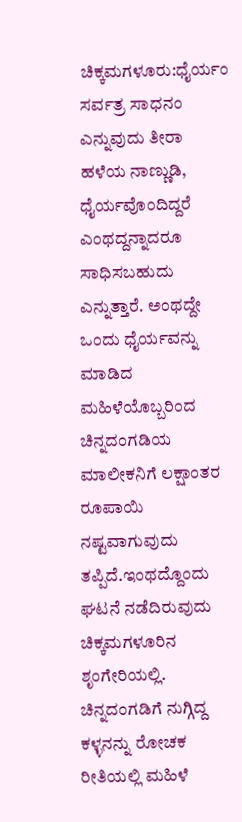ಚಿಕ್ಕಮಗಳೂರು:ಧೈರ್ಯಂ ಸರ್ವತ್ರ ಸಾಧನಂ ಎನ್ನುವುದು ತೀರಾ ಹಳೆಯ ನಾಣ್ಣುಡಿ, ಧೈರ್ಯವೊಂದಿದ್ದರೆ ಎಂಥದ್ದನ್ನಾದರೂ ಸಾಧಿಸಬಹುದು ಎನ್ನುತ್ತಾರೆ. ಅಂಥದ್ದೇ ಒಂದು ಧೈರ್ಯವನ್ನು ಮಾಡಿದ ಮಹಿಳೆಯೊಬ್ಬರಿಂದ ಚಿನ್ನದಂಗಡಿಯ ಮಾಲೀಕನಿಗೆ ಲಕ್ಷಾಂತರ ರೂಪಾಯಿ ನಷ್ಟವಾಗುವುದು ತಪ್ಪಿದೆ.ಇಂಥದ್ದೊಂದು ಘಟನೆ ನಡೆದಿರುವುದು ಚಿಕ್ಕಮಗಳೂರಿನ ಶೃಂಗೇರಿಯಲ್ಲಿ. ಚಿನ್ನದಂಗಡಿಗೆ ನುಗ್ಗಿದ್ದ ಕಳ್ಳನನ್ನು ರೋಚಕ ರೀತಿಯಲ್ಲಿ ಮಹಿಳೆ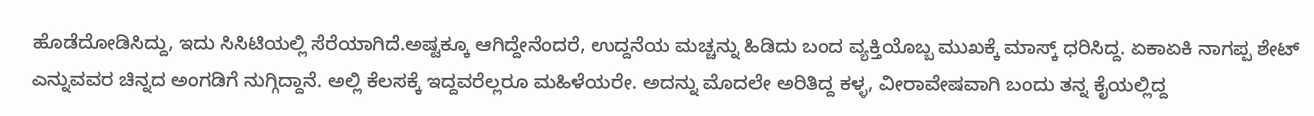ಹೊಡೆದೋಡಿಸಿದ್ದು, ಇದು ಸಿಸಿಟಿಯಲ್ಲಿ ಸೆರೆಯಾಗಿದೆ.ಅಷ್ಟಕ್ಕೂ ಆಗಿದ್ದೇನೆಂದರೆ, ಉದ್ದನೆಯ ಮಚ್ಚನ್ನು ಹಿಡಿದು ಬಂದ ವ್ಯಕ್ತಿಯೊಬ್ಬ ಮುಖಕ್ಕೆ ಮಾಸ್ಕ್‌ ಧರಿಸಿದ್ದ. ಏಕಾಏಕಿ ನಾಗಪ್ಪ ಶೇಟ್‌ ಎನ್ನುವವರ ಚಿನ್ನದ ಅಂಗಡಿಗೆ ನುಗ್ಗಿದ್ದಾನೆ. ಅಲ್ಲಿ ಕೆಲಸಕ್ಕೆ ಇದ್ದವರೆಲ್ಲರೂ ಮಹಿಳೆಯರೇ. ಅದನ್ನು ಮೊದಲೇ ಅರಿತಿದ್ದ ಕಳ್ಳ, ವೀರಾವೇಷವಾಗಿ ಬಂದು ತನ್ನ ಕೈಯಲ್ಲಿದ್ದ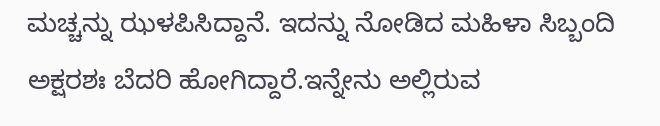ಮಚ್ಚನ್ನು ಝಳಪಿಸಿದ್ದಾನೆ. ಇದನ್ನು ನೋಡಿದ ಮಹಿಳಾ ಸಿಬ್ಬಂದಿ ಅಕ್ಷರಶಃ ಬೆದರಿ ಹೋಗಿದ್ದಾರೆ.ಇನ್ನೇನು ಅಲ್ಲಿರುವ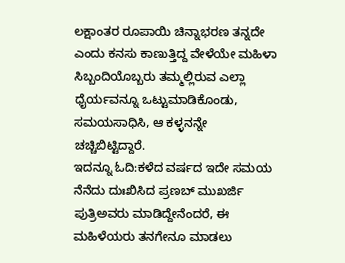ಲಕ್ಷಾಂತರ ರೂಪಾಯಿ ಚಿನ್ನಾಭರಣ ತನ್ನದೇ ಎಂದು ಕನಸು ಕಾಣುತ್ತಿದ್ದ ವೇಳೆಯೇ ಮಹಿಳಾ ಸಿಬ್ಬಂದಿಯೊಬ್ಬರು ತಮ್ಮಲ್ಲಿರುವ ಎಲ್ಲಾ ಧೈರ್ಯವನ್ನೂ ಒಟ್ಟುಮಾಡಿಕೊಂಡು, ಸಮಯಸಾಧಿಸಿ, ಆ ಕಳ್ಳನನ್ನೇ ಚಚ್ಚಿಬಿಟ್ಟಿದ್ದಾರೆ.
ಇದನ್ನೂ ಓದಿ:ಕಳೆದ ವರ್ಷದ ಇದೇ ಸಮಯ ನೆನೆದು ದುಃಖಿಸಿದ ಪ್ರಣಬ್‌ ಮುಖರ್ಜಿ ಪುತ್ರಿಅವರು ಮಾಡಿದ್ದೇನೆಂದರೆ, ಈ ಮಹಿಳೆಯರು ತನಗೇನೂ ಮಾಡಲು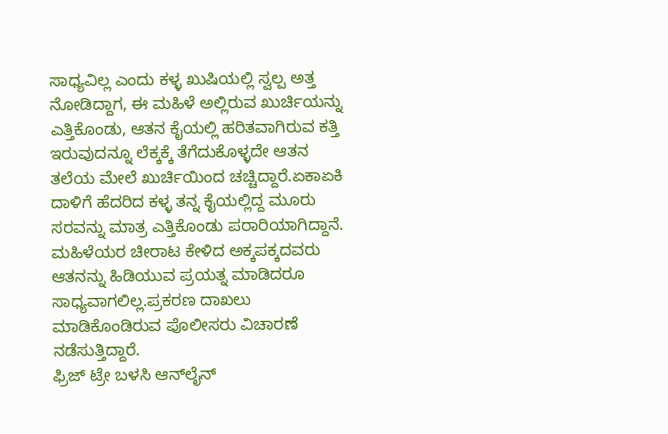ಸಾಧ್ಯವಿಲ್ಲ ಎಂದು ಕಳ್ಳ ಖುಷಿಯಲ್ಲಿ ಸ್ವಲ್ಪ ಅತ್ತ ನೋಡಿದ್ದಾಗ, ಈ ಮಹಿಳೆ ಅಲ್ಲಿರುವ ಖುರ್ಚಿಯನ್ನು ಎತ್ತಿಕೊಂಡು, ಆತನ ಕೈಯಲ್ಲಿ ಹರಿತವಾಗಿರುವ ಕತ್ತಿ ಇರುವುದನ್ನೂ ಲೆಕ್ಕಕ್ಕೆ ತೆಗೆದುಕೊಳ್ಳದೇ ಆತನ ತಲೆಯ ಮೇಲೆ ಖುರ್ಚಿಯಿಂದ ಚಚ್ಚಿದ್ದಾರೆ.ಏಕಾಏಕಿ ದಾಳಿಗೆ ಹೆದರಿದ ಕಳ್ಳ ತನ್ನ ಕೈಯಲ್ಲಿದ್ದ ಮೂರು ಸರವನ್ನು ಮಾತ್ರ ಎತ್ತಿಕೊಂಡು ಪರಾರಿಯಾಗಿದ್ದಾನೆ. ಮಹಿಳೆಯರ ಚೀರಾಟ ಕೇಳಿದ ಅಕ್ಕಪಕ್ಕದವರು ಆತನನ್ನು ಹಿಡಿಯುವ ಪ್ರಯತ್ನ ಮಾಡಿದರೂ ಸಾಧ್ಯವಾಗಲಿಲ್ಲ.ಪ್ರಕರಣ ದಾಖಲು ಮಾಡಿಕೊಂಡಿರುವ ಪೊಲೀಸರು ವಿಚಾರಣೆ ನಡೆಸುತ್ತಿದ್ದಾರೆ.
ಫ್ರಿಜ್‌ ಟ್ರೇ ಬಳಸಿ ಆನ್‌ಲೈನ್‌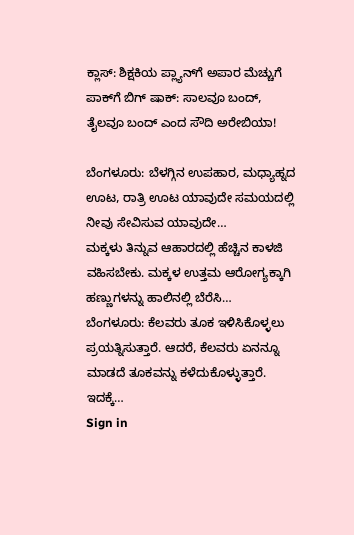ಕ್ಲಾಸ್‌: ಶಿಕ್ಷಕಿಯ ಪ್ಲ್ಯಾನ್‌ಗೆ ಅಪಾರ ಮೆಚ್ಚುಗೆ
ಪಾಕ್‌ಗೆ ಬಿಗ್‌ ಷಾಕ್‌: ಸಾಲವೂ ಬಂದ್‌, ತೈಲವೂ ಬಂದ್‌ ಎಂದ ಸೌದಿ ಅರೇಬಿಯಾ!

ಬೆಂಗಳೂರು: ಬೆಳಗ್ಗಿನ ಉಪಹಾರ, ಮಧ್ಯಾಹ್ನದ ಊಟ, ರಾತ್ರಿ ಊಟ ಯಾವುದೇ ಸಮಯದಲ್ಲಿ ನೀವು ಸೇವಿಸುವ ಯಾವುದೇ…
ಮಕ್ಕಳು ತಿನ್ನುವ ಆಹಾರದಲ್ಲಿ ಹೆಚ್ಚಿನ ಕಾಳಜಿ ವಹಿಸಬೇಕು. ಮಕ್ಕಳ ಉತ್ತಮ ಆರೋಗ್ಯಕ್ಕಾಗಿ ಹಣ್ಣುಗಳನ್ನು ಹಾಲಿನಲ್ಲಿ ಬೆರೆಸಿ…
ಬೆಂಗಳೂರು: ಕೆಲವರು ತೂಕ ಇಳಿಸಿಕೊಳ್ಳಲು ಪ್ರಯತ್ನಿಸುತ್ತಾರೆ. ಆದರೆ, ಕೆಲವರು ಏನನ್ನೂ ಮಾಡದೆ ತೂಕವನ್ನು ಕಳೆದುಕೊಳ್ಳುತ್ತಾರೆ. ಇದಕ್ಕೆ…
Sign in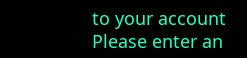to your account
Please enter an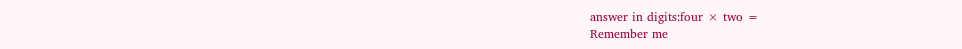answer in digits:four × two =
Remember me